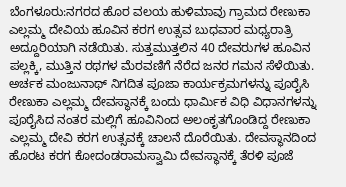ಬೆಂಗಳೂರು:ನಗರದ ಹೊರ ವಲಯ ಹುಳಿಮಾವು ಗ್ರಾಮದ ರೇಣುಕಾ ಎಲ್ಲಮ್ಮ ದೇವಿಯ ಹೂವಿನ ಕರಗ ಉತ್ಸವ ಬುಧವಾರ ಮಧ್ಯರಾತ್ರಿ ಅದ್ದೂರಿಯಾಗಿ ನಡೆಯಿತು. ಸುತ್ತಮುತ್ತಲಿನ 40 ದೇವರುಗಳ ಹೂವಿನ ಪಲ್ಲಕ್ಕಿ, ಮುತ್ತಿನ ರಥಗಳ ಮೆರವಣಿಗೆ ನೆರೆದ ಜನರ ಗಮನ ಸೆಳೆಯಿತು.
ಅರ್ಚಕ ಮಂಜುನಾಥ್ ನಿಗದಿತ ಪೂಜಾ ಕಾರ್ಯಕ್ರಮಗಳನ್ನು ಪೂರೈಸಿ ರೇಣುಕಾ ಎಲ್ಲಮ್ಮ ದೇವಸ್ಥಾನಕ್ಕೆ ಬಂದು ಧಾರ್ಮಿಕ ವಿಧಿ ವಿಧಾನಗಳನ್ನು ಪೂರೈಸಿದ ನಂತರ ಮಲ್ಲಿಗೆ ಹೂವಿನಿಂದ ಅಲಂಕೃತಗೊಂಡಿದ್ದ ರೇಣುಕಾ ಎಲ್ಲಮ್ಮ ದೇವಿ ಕರಗ ಉತ್ಸವಕ್ಕೆ ಚಾಲನೆ ದೊರೆಯಿತು. ದೇವಸ್ಥಾನದಿಂದ ಹೊರಟ ಕರಗ ಕೋದಂಡರಾಮಸ್ವಾಮಿ ದೇವಸ್ಥಾನಕ್ಕೆ ತೆರಳಿ ಪೂಜೆ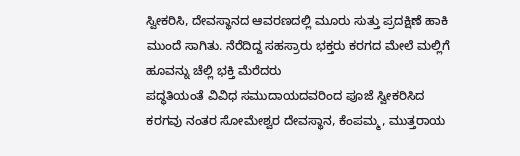ಸ್ವೀಕರಿಸಿ, ದೇವಸ್ಥಾನದ ಆವರಣದಲ್ಲಿ ಮೂರು ಸುತ್ತು ಪ್ರದಕ್ಷಿಣೆ ಹಾಕಿ ಮುಂದೆ ಸಾಗಿತು. ನೆರೆದಿದ್ದ ಸಹಸ್ರಾರು ಭಕ್ತರು ಕರಗದ ಮೇಲೆ ಮಲ್ಲಿಗೆ ಹೂವನ್ನು ಚೆಲ್ಲಿ ಭಕ್ತಿ ಮೆರೆದರು
ಪದ್ಧತಿಯಂತೆ ವಿವಿಧ ಸಮುದಾಯದವರಿಂದ ಪೂಜೆ ಸ್ವೀಕರಿಸಿದ ಕರಗವು ನಂತರ ಸೋಮೇಶ್ವರ ದೇವಸ್ಥಾನ, ಕೆಂಪಮ್ಮ, ಮುತ್ತರಾಯ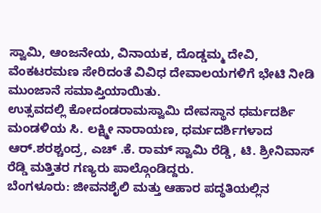ಸ್ವಾಮಿ, ಆಂಜನೇಯ, ವಿನಾಯಕ, ದೊಡ್ಡಮ್ಮ ದೇವಿ, ವೆಂಕಟರಮಣ ಸೇರಿದಂತೆ ವಿವಿಧ ದೇವಾಲಯಗಳಿಗೆ ಭೇಟಿ ನೀಡಿ ಮುಂಜಾನೆ ಸಮಾಪ್ತಿಯಾಯಿತು.
ಉತ್ಸವದಲ್ಲಿ ಕೋದಂಡರಾಮಸ್ವಾಮಿ ದೇವಸ್ಥಾನ ಧರ್ಮದರ್ಶಿ ಮಂಡಳಿಯ ಸಿ. ಲಕ್ಷ್ಮೀ ನಾರಾಯಣ, ಧರ್ಮದರ್ಶಿಗಳಾದ ಆರ್.ಶರಶ್ಚಂದ್ರ, ಎಚ್ .ಕೆ. ರಾಮ್ ಸ್ವಾಮಿ ರೆಡ್ಡಿ, ಟಿ. ಶ್ರೀನಿವಾಸ್ ರೆಡ್ಡಿ ಮತ್ತಿತರ ಗಣ್ಯರು ಪಾಲ್ಗೊಂಡಿದ್ದರು.
ಬೆಂಗಳೂರು: ಜೀವನಶೈಲಿ ಮತ್ತು ಆಹಾರ ಪದ್ಧತಿಯಲ್ಲಿನ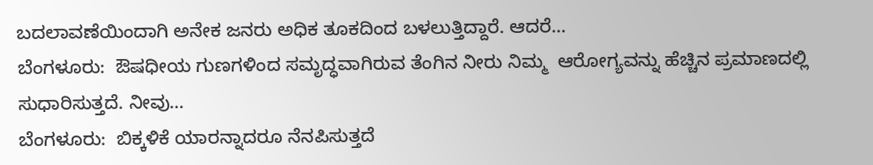ಬದಲಾವಣೆಯಿಂದಾಗಿ ಅನೇಕ ಜನರು ಅಧಿಕ ತೂಕದಿಂದ ಬಳಲುತ್ತಿದ್ದಾರೆ. ಆದರೆ…
ಬೆಂಗಳೂರು:  ಔಷಧೀಯ ಗುಣಗಳಿಂದ ಸಮೃದ್ಧವಾಗಿರುವ ತೆಂಗಿನ ನೀರು ನಿಮ್ಮ  ಆರೋಗ್ಯವನ್ನು ಹೆಚ್ಚಿನ ಪ್ರಮಾಣದಲ್ಲಿ ಸುಧಾರಿಸುತ್ತದೆ. ನೀವು…
ಬೆಂಗಳೂರು:  ಬಿಕ್ಕಳಿಕೆ ಯಾರನ್ನಾದರೂ ನೆನಪಿಸುತ್ತದೆ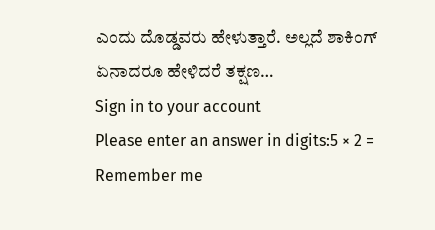ಎಂದು ದೊಡ್ಡವರು ಹೇಳುತ್ತಾರೆ. ಅಲ್ಲದೆ ಶಾಕಿಂಗ್ ಏನಾದರೂ ಹೇಳಿದರೆ ತಕ್ಷಣ…
Sign in to your account
Please enter an answer in digits:5 × 2 =
Remember me